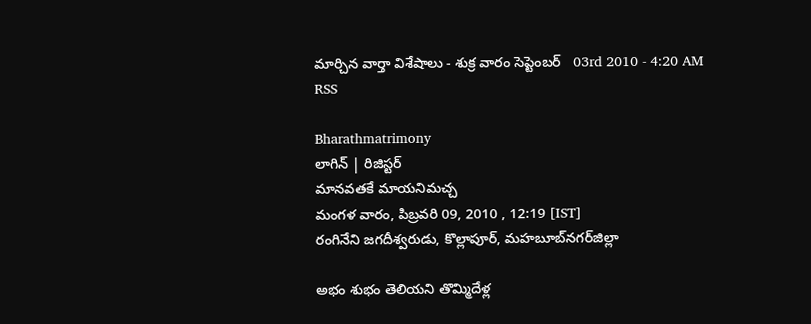మార్చిన వార్తా విశేషాలు - శుక్ర వారం సెప్టెంబర్   03rd 2010 - 4:20 AM RSS

Bharathmatrimony
లాగిన్ | రిజిస్టర్
మానవతకే మాయనిమచ్చ
మంగళ వారం, పిబ్రవరి 09, 2010 , 12:19 [IST]
రంగినేని జగదీశ్వరుడు, కొల్లాపూర్‌, మహబూబ్‌నగర్‌జిల్లా

అభం శుభం తెలియని తొమ్మిదేళ్ల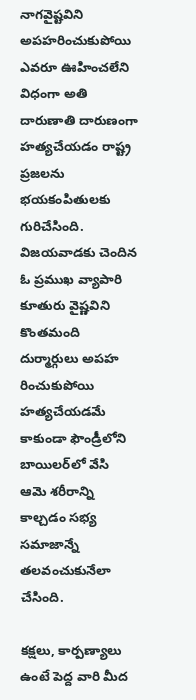నాగవైష్టవిని అపహరించుకుపోయి ఎవరూ ఊహించలేని విధంగా అతి దారుణాతి దారుణంగా హత్యచేయడం రాష్ట్ర ప్రజలను భయకంపితులకు గురిచేసింది. విజయవాడకు చెందిన ఓ ప్రముఖ వ్యాపారి కూతురు వైష్ణవిని కొంతమంది దుర్మార్గులు అపహ రించుకుపోయి హత్యచేయడమే కాకుండా ఫౌండ్రీలోని బాయిలర్‌లో వేసి ఆమె శరీరాన్ని కాల్చడం సభ్య సమాజాన్నే తలవంచుకునేలా చేసింది.

కక్షలు, కార్పణ్యాలు ఉంటే పెద్ద వారి మీద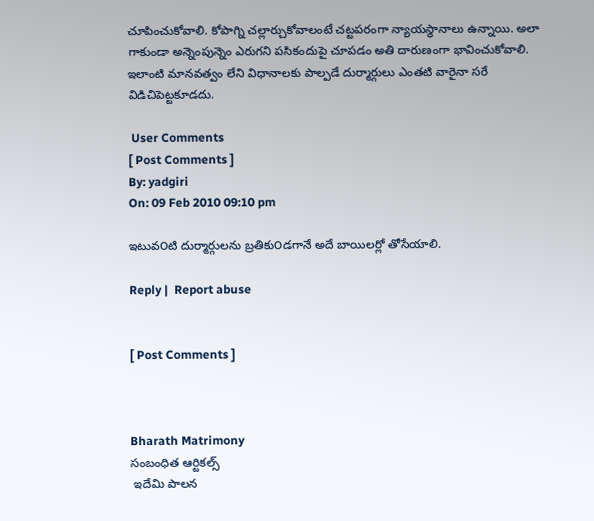చూపించుకోవాలి. కోపాగ్ని చల్లార్చుకోవాలంటే చట్టపరంగా న్యాయస్థానాలు ఉన్నాయి. అలా గాకుండా అన్నెంపున్నెం ఎరుగని పసికందుపై చూపడం అతి దారుణంగా భావించుకోవాలి. ఇలాంటి మానవత్వం లేని విధానాలకు పాల్పడే దుర్మార్గులు ఎంతటి వారైనా సరే విడిచిపెట్టకూడదు.

 User Comments
[ Post Comments ]
By: yadgiri
On: 09 Feb 2010 09:10 pm

ఇటువ౦టి దుర్మార్గులను బ్రతికు౦డగానే అదే బాయిలర్లో తోసేయాలి.

Reply |  Report abuse


[ Post Comments ]



Bharath Matrimony
సంబంధిత ఆర్టికల్స్
 ఇదేమి పాలన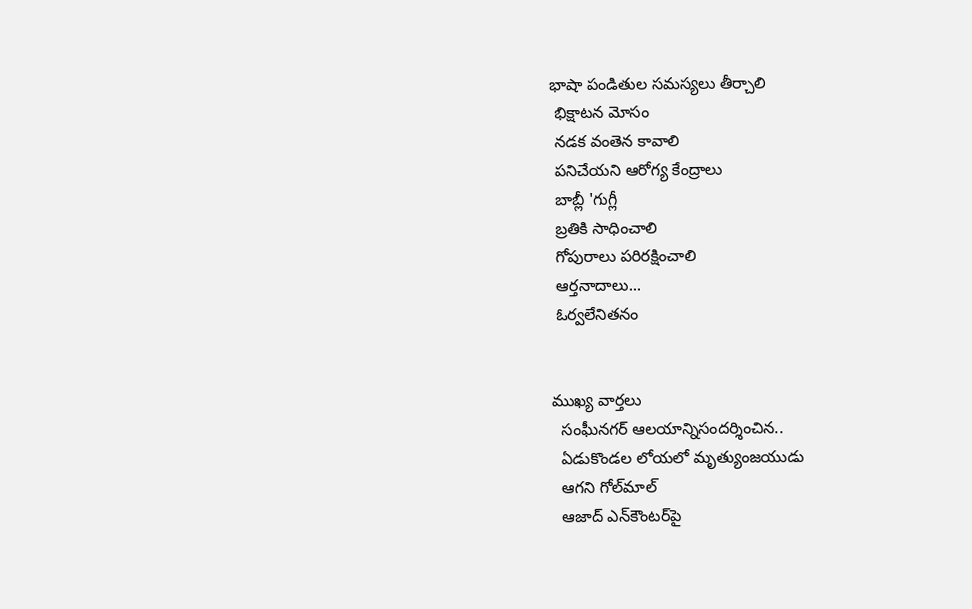భాషా పండితుల సమస్యలు తీర్చాలి
 భిక్షాటన మోసం
 నడక వంతెన కావాలి
 పనిచేయని ఆరోగ్య కేంద్రాలు
 బాబ్లీ 'గుగ్లీ
 బ్రతికి సాధించాలి
 గోపురాలు పరిరక్షించాలి
 ఆర్తనాదాలు...
 ఓర్వలేనితనం


ముఖ్య వార్తలు
  సంఘీనగర్‌ ఆలయాన్నిసందర్శించిన..
  ఏడుకొండల లోయలో మృత్యుంజయుడు
  ఆగని గోల్‌మాల్‌
  ఆజాద్‌ ఎన్‌కౌంటర్‌పై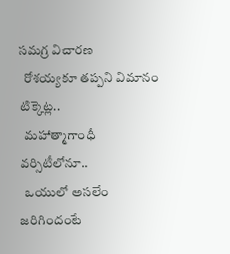సమగ్ర విచారణ
  రోశయ్యకూ తప్పని విమానం టిక్కెట్ల..
  మహాత్మాగాంధీ వర్సిటీలోనూ..
  ఒయులో అసలేం జరిగిందంటే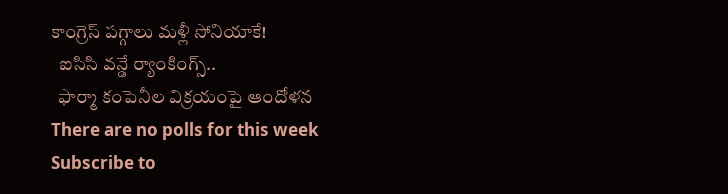కాంగ్రెస్‌ పగ్గాలు మళ్లీ సోనియాకే!
  ఐసిసి వన్డే ర్యాంకింగ్స్‌..
  ఫార్మా కంపెనీల విక్రయంపై ఆందోళన
There are no polls for this week
Subscribe to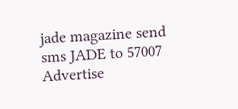jade magazine send sms JADE to 57007   Advertise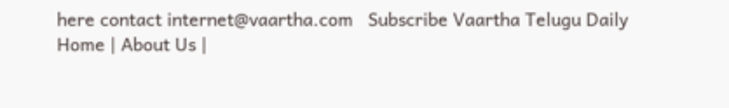here contact internet@vaartha.com   Subscribe Vaartha Telugu Daily
Home | About Us |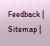Feedback | Sitemap |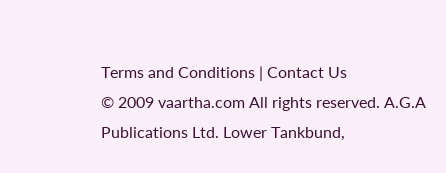Terms and Conditions | Contact Us
© 2009 vaartha.com All rights reserved. A.G.A Publications Ltd. Lower Tankbund,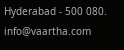Hyderabad - 500 080. info@vaartha.com